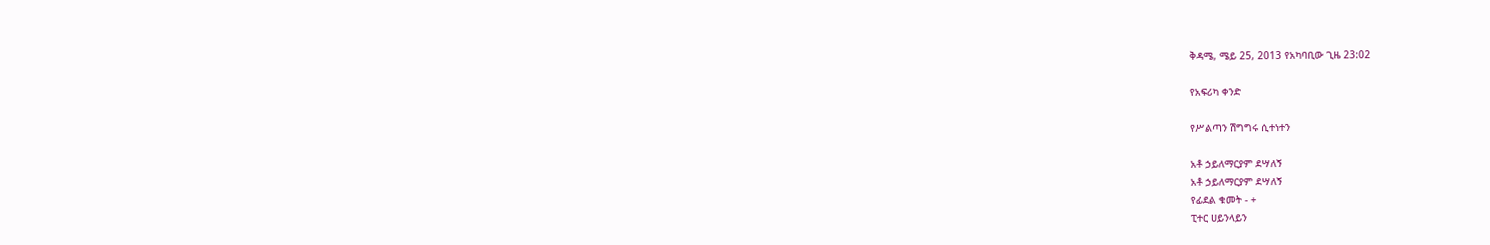ቅዳሜ, ሜይ 25, 2013 የአካባቢው ጊዜ 23:02

የአፍሪካ ቀንድ

የሥልጣን ሽግግሩ ሲተነተን

አቶ ኃይለማርያም ደሣለኝ
አቶ ኃይለማርያም ደሣለኝ
የፊደል ቁመት - +
ፒተር ሀይንላይን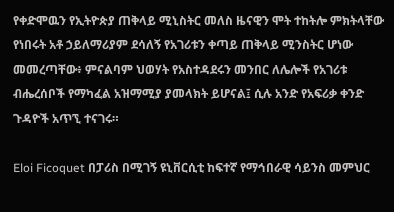የቀድሞዉን የኢትዮጵያ ጠቅላይ ሚኒስትር መለስ ዜናዊን ሞት ተከትሎ ምክትላቸው የነበሩት አቶ ኃይለማሪያም ደሳለኝ የአገሪቱን ቀጣይ ጠቅላይ ሚንስትር ሆነው መመረጣቸው፥ ምናልባም ህወሃት የአስተዳደሩን መንበር ለሌሎች የአገሪቱ ብሔረሰቦች የማካፈል አዝማሚያ ያመላክት ይሆናል፤ ሲሉ አንድ የአፍሪቃ ቀንድ ጉዳዮች አጥኚ ተናገሩ።

Eloi Ficoquet በፓሪስ በሚገኝ ዩኒቨርሲቲ ከፍተኛ የማኅበራዊ ሳይንስ መምህር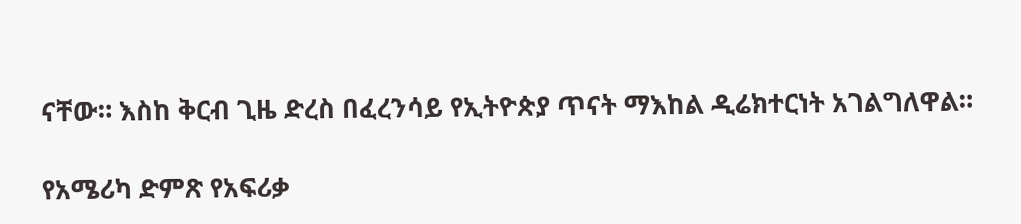ናቸው። እስከ ቅርብ ጊዜ ድረስ በፈረንሳይ የኢትዮጵያ ጥናት ማእከል ዲሬክተርነት አገልግለዋል።

የአሜሪካ ድምጽ የአፍሪቃ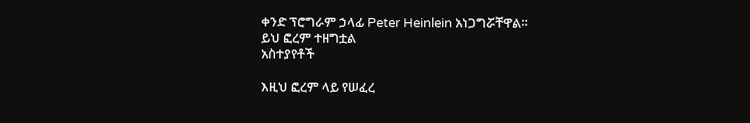ቀንድ ፕሮግራም ኃላፊ Peter Heinlein አነጋግሯቸዋል።
ይህ ፎረም ተዘግቷል
አስተያየቶች

እዚህ ፎረም ላይ የሠፈረ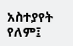አስተያየት የለም፤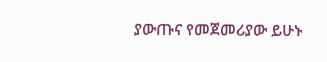ያውጡና የመጀመሪያው ይሁኑ